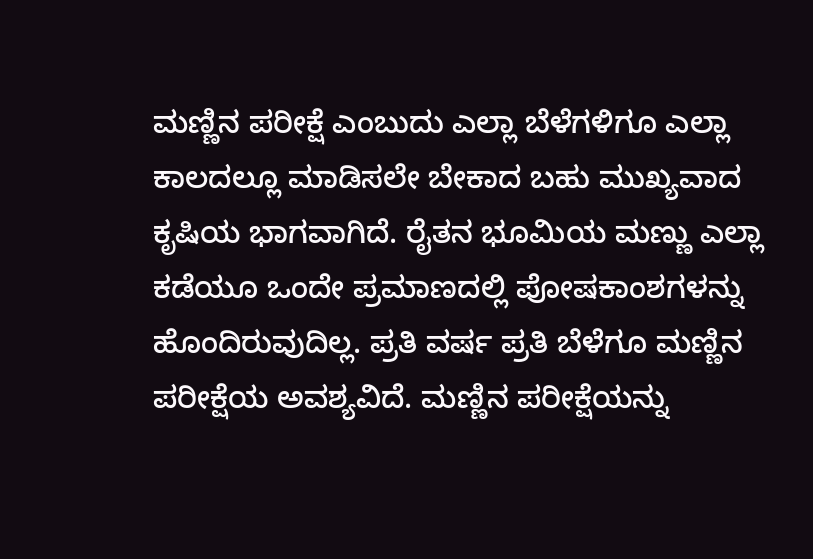ಮಣ್ಣಿನ ಪರೀಕ್ಷೆ ಎಂಬುದು ಎಲ್ಲಾ ಬೆಳೆಗಳಿಗೂ ಎಲ್ಲಾ ಕಾಲದಲ್ಲೂ ಮಾಡಿಸಲೇ ಬೇಕಾದ ಬಹು ಮುಖ್ಯವಾದ ಕೃಷಿಯ ಭಾಗವಾಗಿದೆ. ರೈತನ ಭೂಮಿಯ ಮಣ್ಣು ಎಲ್ಲಾ ಕಡೆಯೂ ಒಂದೇ ಪ್ರಮಾಣದಲ್ಲಿ ಪೋಷಕಾಂಶಗಳನ್ನು ಹೊಂದಿರುವುದಿಲ್ಲ. ಪ್ರತಿ ವರ್ಷ ಪ್ರತಿ ಬೆಳೆಗೂ ಮಣ್ಣಿನ ಪರೀಕ್ಷೆಯ ಅವಶ್ಯವಿದೆ. ಮಣ್ಣಿನ ಪರೀಕ್ಷೆಯನ್ನು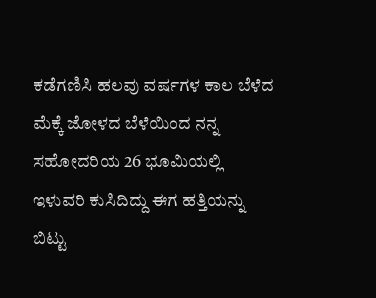ಕಡೆಗಣಿಸಿ ಹಲವು ವರ್ಷಗಳ ಕಾಲ ಬೆಳೆದ ಮೆಕ್ಕೆ ಜೋಳದ ಬೆಳೆಯಿಂದ ನನ್ನ ಸಹೋದರಿಯ 26 ಭೂಮಿಯಲ್ಲಿ ಇಳುವರಿ ಕುಸಿದಿದ್ದು ಈಗ ಹತ್ತಿಯನ್ನು ಬಿಟ್ಟು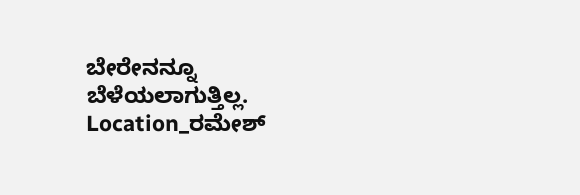ಬೇರೇನನ್ನೂ ಬೆಳೆಯಲಾಗುತ್ತಿಲ್ಲ.
Location_ರಮೇಶ್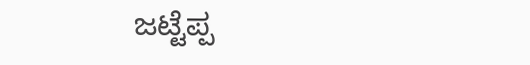ಜಟ್ಟೆಪ್ಪ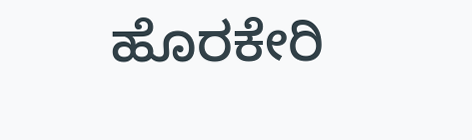ಹೊರಕೇರಿ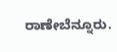ರಾಣೇಬೆನ್ನೂರು.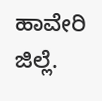ಹಾವೇರಿ ಜಿಲ್ಲೆ.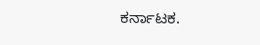ಕರ್ನಾಟಕ.